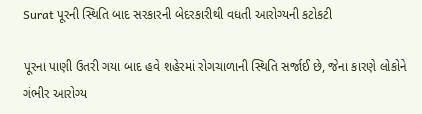Surat પૂરની સ્થિતિ બાદ સરકારની બેદરકારીથી વધતી આરોગ્યની કટોકટી

પૂરના પાણી ઉતરી ગયા બાદ હવે શહેરમાં રોગચાળાની સ્થિતિ સર્જાઈ છે, જેના કારણે લોકોને ગંભીર આરોગ્ય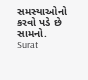સમસ્યાઓનો કરવો પડે છે સામનો.
Surat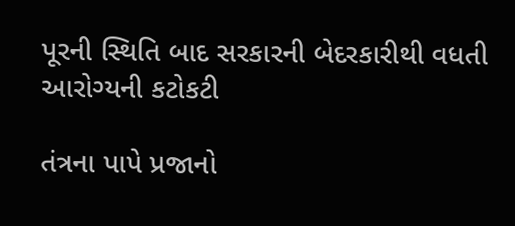પૂરની સ્થિતિ બાદ સરકારની બેદરકારીથી વધતી આરોગ્યની કટોકટી

તંત્રના પાપે પ્રજાનો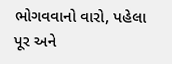ભોગવવાનો વારો, પહેલા પૂર અને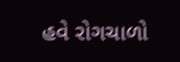હવે રોગચાળો